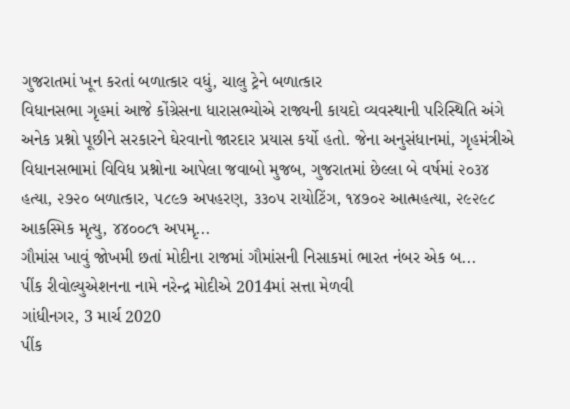ગુજરાતમાં ખૂન કરતાં બળાત્કાર વધું, ચાલુ ટ્રેને બળાત્કાર
વિધાનસભા ગૃહમાં આજે કોંગ્રેસના ધારાસભ્યોએ રાજ્યની કાયદો વ્યવસ્થાની પરિસ્થિતિ અંગે અનેક પ્રશ્નો પૂછીને સરકારને ઘેરવાનો જારદાર પ્રયાસ કર્યો હતો. જેના અનુસંધાનમાં, ગૃહમંત્રીએ વિધાનસભામાં વિવિધ પ્રશ્નોના આપેલા જવાબો મુજબ, ગુજરાતમાં છેલ્લા બે વર્ષમાં ૨૦૩૪ હત્યા, ૨૭૨૦ બળાત્કાર, ૫૮૯૭ અપહરણ, ૩૩૦૫ રાયોટિંગ, ૧૪૭૦૨ આત્મહત્યા, ૨૯૨૯૮ આકસ્મિક મૃત્યુ, ૪૪૦૦૮૧ અપમૃ...
ગૌમાંસ ખાવું જોખમી છતાં મોદીના રાજમાં ગૌમાંસની નિસાકમાં ભારત નંબર એક બ...
પીંક રીવોલ્યુએશનના નામે નરેન્દ્ર મોદીએ 2014માં સત્તા મેળવી
ગાંધીનગર, 3 માર્ચ 2020
પીંક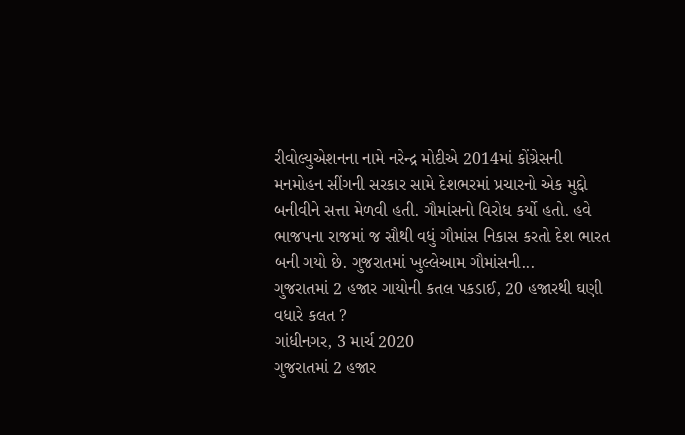રીવોલ્યુએશનના નામે નરેન્દ્ર મોદીએ 2014માં કોંગ્રેસની મનમોહન સીંગની સરકાર સામે દેશભરમાં પ્રચારનો એક મુદ્દો બનીવીને સત્તા મેળવી હતી. ગૌમાંસનો વિરોધ કર્યો હતો. હવે ભાજપના રાજમાં જ સૌથી વધું ગૌમાંસ નિકાસ કરતો દેશ ભારત બની ગયો છે. ગુજરાતમાં ખુલ્લેઆમ ગૌમાંસની...
ગુજરાતમાં 2 હજાર ગાયોની કતલ પકડાઈ, 20 હજારથી ઘણી વધારે કલત ?
ગાંધીનગર, 3 માર્ચ 2020
ગુજરાતમાં 2 હજાર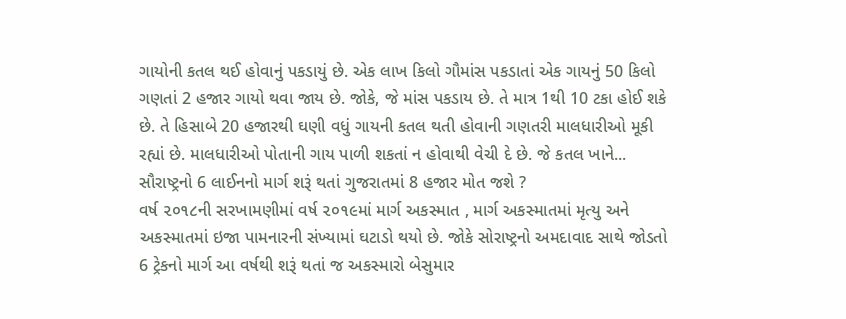ગાયોની કતલ થઈ હોવાનું પકડાયું છે. એક લાખ કિલો ગૌમાંસ પકડાતાં એક ગાયનું 50 કિલો ગણતાં 2 હજાર ગાયો થવા જાય છે. જોકે, જે માંસ પકડાય છે. તે માત્ર 1થી 10 ટકા હોઈ શકે છે. તે હિસાબે 20 હજારથી ઘણી વધું ગાયની કતલ થતી હોવાની ગણતરી માલધારીઓ મૂકી રહ્યાં છે. માલધારીઓ પોતાની ગાય પાળી શકતાં ન હોવાથી વેચી દે છે. જે કતલ ખાને...
સૌરાષ્ટ્રનો 6 લાઈનનો માર્ગ શરૂં થતાં ગુજરાતમાં 8 હજાર મોત જશે ?
વર્ષ ૨૦૧૮ની સરખામણીમાં વર્ષ ૨૦૧૯માં માર્ગ અકસ્માત , માર્ગ અકસ્માતમાં મૃત્યુ અને અકસ્માતમાં ઇજા પામનારની સંખ્યામાં ઘટાડો થયો છે. જોકે સોરાષ્ટ્રનો અમદાવાદ સાથે જોડતો 6 ટ્રેકનો માર્ગ આ વર્ષથી શરૂં થતાં જ અકસ્મારો બેસુમાર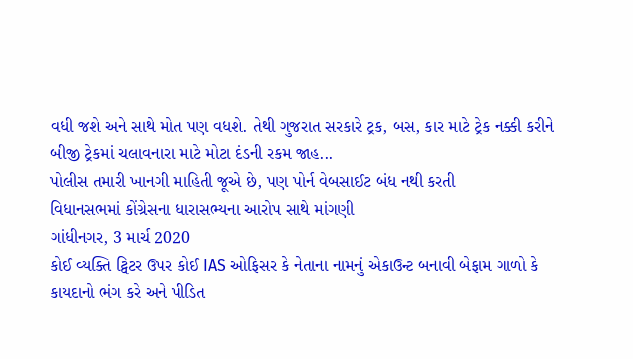વધી જશે અને સાથે મોત પણ વધશે. તેથી ગુજરાત સરકારે ટ્રક, બસ, કાર માટે ટ્રેક નક્કી કરીને બીજી ટ્રેકમાં ચલાવનારા માટે મોટા દંડની રકમ જાહ...
પોલીસ તમારી ખાનગી માહિતી જૂએ છે, પણ પોર્ન વેબસાઈટ બંધ નથી કરતી
વિધાનસભમાં કોંગ્રેસના ધારાસભ્યના આરોપ સાથે માંગણી
ગાંધીનગર, 3 માર્ચ 2020
કોઈ વ્યક્તિ ટ્વિટર ઉપર કોઈ IAS ઓફિસર કે નેતાના નામનું એકાઉન્ટ બનાવી બેફામ ગાળો કે કાયદાનો ભંગ કરે અને પીડિત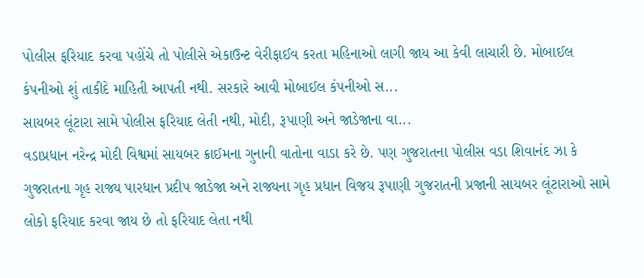પોલીસ ફરિયાદ કરવા પહોંચે તો પોલીસે એકાઉન્ટ વેરીફાઈવ કરતા મહિનાઓ લાગી જાય આ કેવી લાચારી છે. મોબાઈલ કંપનીઓ શું તાકીદે માહિતી આપતી નથી. સરકારે આવી મોબાઈલ કંપનીઓ સ...
સાયબર લૂંટારા સામે પોલીસ ફરિયાદ લેતી નથી, મોદી, રૂપાણી અને જાડેજાના વા...
વડાપ્રધાન નરેન્દ્ર મોદી વિશ્વમાં સાયબર ક્રાઈમના ગુનાની વાતોના વાડા કરે છે. પણ ગુજરાતના પોલીસ વડા શિવાનંદ ઝા કે ગુજરાતના ગૃહ રાજ્ય પારધાન પ્રદીપ જાડેજા અને રાજ્યના ગૃહ પ્રધાન વિજય રૂપાણી ગુજરાતની પ્રજાની સાયબર લૂંટારાઓ સામે લોકો ફરિયાદ કરવા જાય છે તો ફરિયાદ લેતા નથી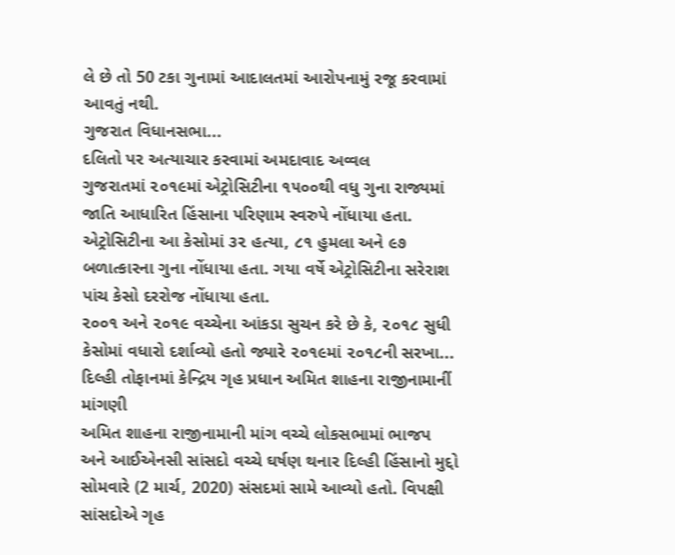લે છે તો 50 ટકા ગુનામાં આદાલતમાં આરોપનામું રજૂ કરવામાં આવતું નથી.
ગુજરાત વિધાનસભા...
દલિતો પર અત્યાચાર કરવામાં અમદાવાદ અવ્વલ
ગુજરાતમાં ૨૦૧૯માં એટ્રોસિટીના ૧૫૦૦થી વધુ ગુના રાજ્યમાં જાતિ આધારિત હિંસાના પરિણામ સ્વરુપે નોંધાયા હતા.
એટ્રોસિટીના આ કેસોમાં ૩૨ હત્યા, ૮૧ હુમલા અને ૯૭ બળાત્કારના ગુના નોંધાયા હતા. ગયા વર્ષે એટ્રોસિટીના સરેરાશ પાંચ કેસો દરરોજ નોંધાયા હતા.
૨૦૦૧ અને ૨૦૧૯ વચ્ચેના આંકડા સુચન કરે છે કે, ૨૦૧૮ સુધી કેસોમાં વધારો દર્શાવ્યો હતો જ્યારે ૨૦૧૯માં ૨૦૧૮ની સરખા...
દિલ્હી તોફાનમાં કેન્દ્રિય ગૃહ પ્રધાન અમિત શાહના રાજીનામાનીં માંગણી
અમિત શાહના રાજીનામાની માંગ વચ્ચે લોકસભામાં ભાજપ અને આઈએનસી સાંસદો વચ્ચે ઘર્ષણ થનાર દિલ્હી હિંસાનો મુદ્દો સોમવારે (2 માર્ચ, 2020) સંસદમાં સામે આવ્યો હતો. વિપક્ષી સાંસદોએ ગૃહ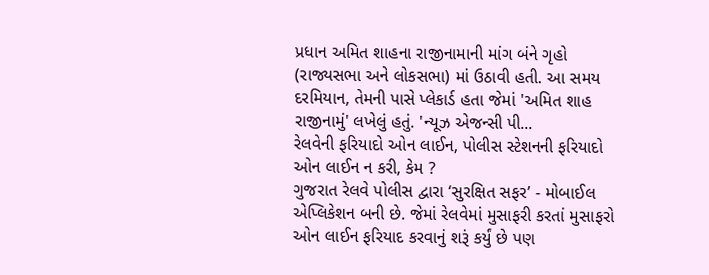પ્રધાન અમિત શાહના રાજીનામાની માંગ બંને ગૃહો (રાજ્યસભા અને લોકસભા) માં ઉઠાવી હતી. આ સમય દરમિયાન, તેમની પાસે પ્લેકાર્ડ હતા જેમાં 'અમિત શાહ રાજીનામું' લખેલું હતું. 'ન્યૂઝ એજન્સી પી...
રેલવેની ફરિયાદો ઓન લાઈન, પોલીસ સ્ટેશનની ફરિયાદો ઓન લાઈન ન કરી, કેમ ?
ગુજરાત રેલવે પોલીસ દ્વારા ‘સુરક્ષિત સફર’ - મોબાઈલ એપ્લિકેશન બની છે. જેમાં રેલવેમાં મુસાફરી કરતાં મુસાફરો ઓન લાઈન ફરિયાદ કરવાનું શરૂં કર્યું છે પણ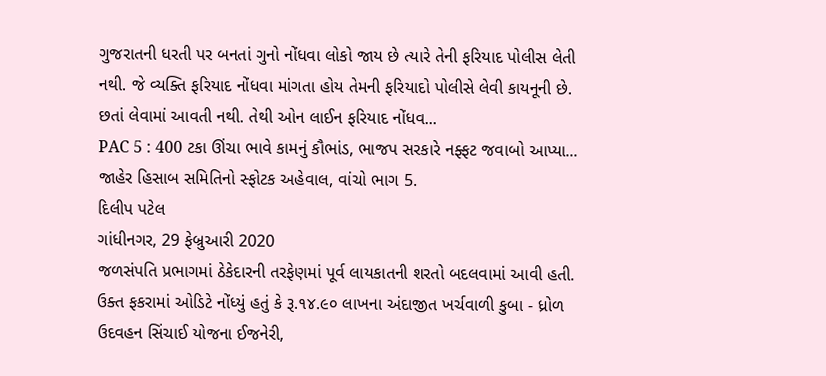ગુજરાતની ધરતી પર બનતાં ગુનો નોંધવા લોકો જાય છે ત્યારે તેની ફરિયાદ પોલીસ લેતી નથી. જે વ્યક્તિ ફરિયાદ નોંધવા માંગતા હોય તેમની ફરિયાદો પોલીસે લેવી કાયનૂની છે. છતાં લેવામાં આવતી નથી. તેથી ઓન લાઈન ફરિયાદ નોંધવ...
PAC 5 : 400 ટકા ઊંચા ભાવે કામનું કૌભાંડ, ભાજપ સરકારે નફ્ફટ જવાબો આપ્યા...
જાહેર હિસાબ સમિતિનો સ્ફોટક અહેવાલ, વાંચો ભાગ 5.
દિલીપ પટેલ
ગાંધીનગર, 29 ફેબ્રુઆરી 2020
જળસંપતિ પ્રભાગમાં ઠેકેદારની તરફેણમાં પૂર્વ લાયકાતની શરતો બદલવામાં આવી હતી. ઉક્ત ફકરામાં ઓડિટે નોંધ્યું હતું કે રૂ.૧૪.૯૦ લાખના અંદાજીત ખર્ચવાળી કુબા - ધ્રોળ ઉદવહન સિંચાઈ યોજના ઈજનેરી,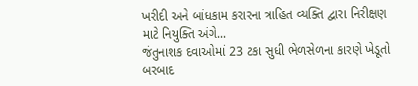ખરીદી અને બાંધકામ કરારના ત્રાહિત વ્યક્તિ દ્વારા નિરીક્ષણ માટે નિયુક્તિ અંગે...
જંતુનાશક દવાઓમાં 23 ટકા સુધી ભેળસેળના કારણે ખેડૂતો બરબાદ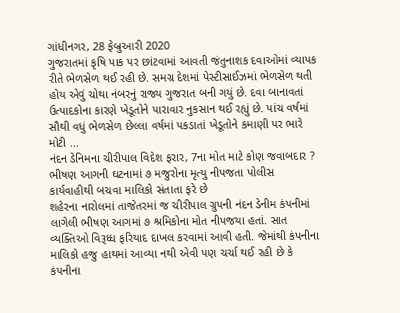ગાંધીનગર, 28 ફેબ્રુઆરી 2020
ગુજરાતમાં કૃષિ પાક પર છાંટવામાં આવતી જંતુનાશક દવાઓમાં વ્યાપક રીતે ભેળસેળ થઈ રહી છે. સમગ્ર દેશમાં પેસ્ટીસાઈઝમાં ભેળસેળ થતી હોય એવું ચોથા નંબરનું રાજ્ય ગુજરાત બની ગયું છે. દવા બાનાવતાં ઉત્પાદકોના કારણે ખેડૂતોને પારાવાર નુકસાન થઈ રહ્યું છે. પાંચ વર્ષમાં સૌથી વધું ભેળસેળ છેલ્લા વર્ષમાં પકડાતાં ખેડૂતોને કમાણી પર ભારે મોટી ...
નંદન ડેનિમના ચીરીપાલ વિદેશ ફરાર, 7ના મોત માટે કોણ જવાબદાર ?
ભીષણ આગની ઘટનામાં ૭ મજુરોના મૃત્યુ નીપજતા પોલીસ કાર્યવાહીથી બચવા માલિકો સંતાતા ફરે છે
શહેરના નારોલમાં તાજેતરમાં જ ચીરીપાલ ગ્રુપની નંદન ડેનીમ કંપનીમાં લાગેલી ભીષણ આગમાં ૭ શ્રમિકોના મોત નીપજયા હતાં. સાત વ્યક્તિઓ વિરૂધ્ધ ફરિયાદ દાખલ કરવામાં આવી હતી. જેમાંથી કંપનીના માલિકો હજુ હાથમાં આવ્યા નથી એવી પણ ચર્ચા થઈ રહી છે કે કંપનીના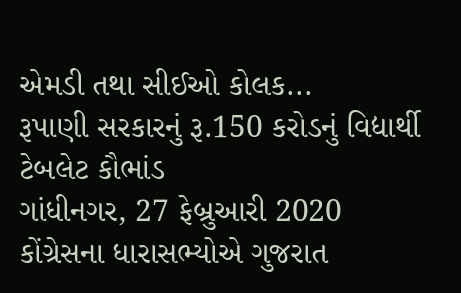એમડી તથા સીઈઓ કોલક...
રૂપાણી સરકારનું રૂ.150 કરોડનું વિદ્યાર્થી ટેબલેટ કૌભાંડ
ગાંધીનગર, 27 ફેબ્રુઆરી 2020
કોંગ્રેસના ધારાસભ્યોએ ગુજરાત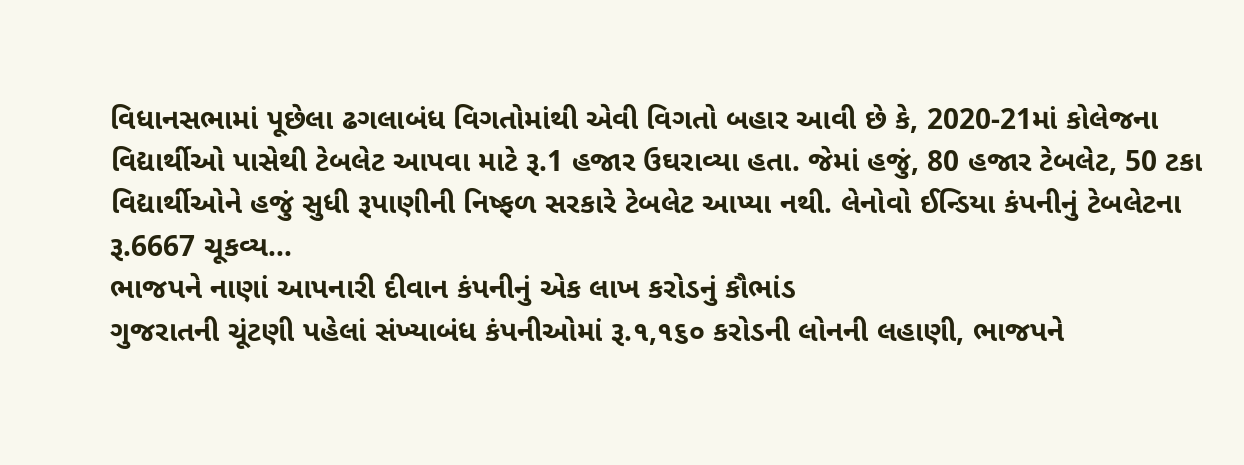વિધાનસભામાં પૂછેલા ઢગલાબંધ વિગતોમાંથી એવી વિગતો બહાર આવી છે કે, 2020-21માં કોલેજના વિદ્યાર્થીઓ પાસેથી ટેબલેટ આપવા માટે રૂ.1 હજાર ઉઘરાવ્યા હતા. જેમાં હજું, 80 હજાર ટેબલેટ, 50 ટકા વિદ્યાર્થીઓને હજું સુધી રૂપાણીની નિષ્ફળ સરકારે ટેબલેટ આપ્યા નથી. લેનોવો ઈન્ડિયા કંપનીનું ટેબલેટના રૂ.6667 ચૂકવ્ય...
ભાજપને નાણાં આપનારી દીવાન કંપનીનું એક લાખ કરોડનું કૌભાંડ
ગુજરાતની ચૂંટણી પહેલાં સંખ્યાબંધ કંપનીઓમાં રૂ.૧,૧૬૦ કરોડની લોનની લહાણી, ભાજપને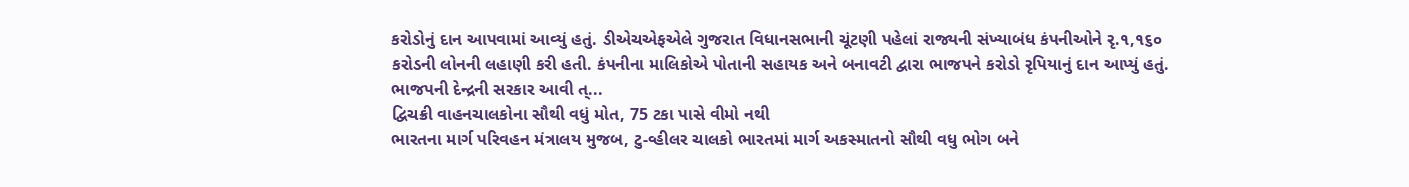કરોડોનું દાન આપવામાં આવ્યું હતું. ડીએચએફએલે ગુજરાત વિધાનસભાની ચૂંટણી પહેલાં રાજ્યની સંખ્યાબંધ કંપનીઓને રૃ.૧,૧૬૦ કરોડની લોનની લહાણી કરી હતી. કંપનીના માલિકોએ પોતાની સહાયક અને બનાવટી દ્વારા ભાજપને કરોડો રૃપિયાનું દાન આપ્યું હતું.
ભાજપની દેન્દ્રની સરકાર આવી ત્...
દ્વિચક્રી વાહનચાલકોના સૌથી વધું મોત, 75 ટકા પાસે વીમો નથી
ભારતના માર્ગ પરિવહન મંત્રાલય મુજબ, ટુ-વ્હીલર ચાલકો ભારતમાં માર્ગ અકસ્માતનો સૌથી વધુ ભોગ બને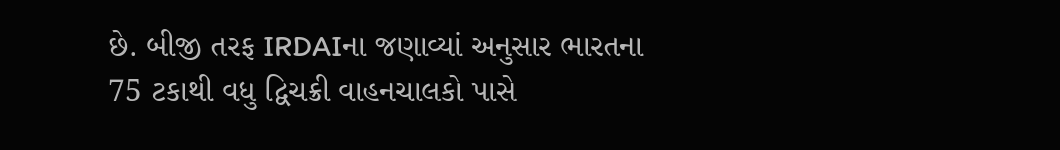છે. બીજી તરફ IRDAIના જણાવ્યાં અનુસાર ભારતના 75 ટકાથી વધુ દ્વિચક્રી વાહનચાલકો પાસે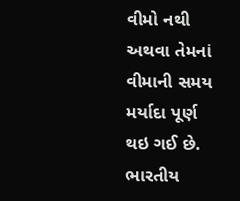વીમો નથી અથવા તેમનાં વીમાની સમય મર્યાદા પૂર્ણ થઇ ગઈ છે. ભારતીય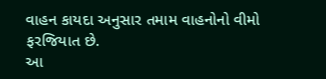વાહન કાયદા અનુસાર તમામ વાહનોનો વીમો ફરજિયાત છે.
આ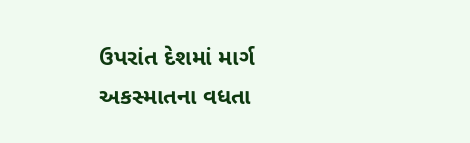ઉપરાંત દેશમાં માર્ગ અકસ્માતના વધતા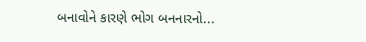બનાવોને કારણે ભોગ બનનારનો...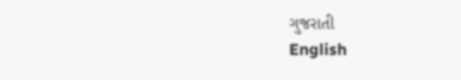ગુજરાતી
English